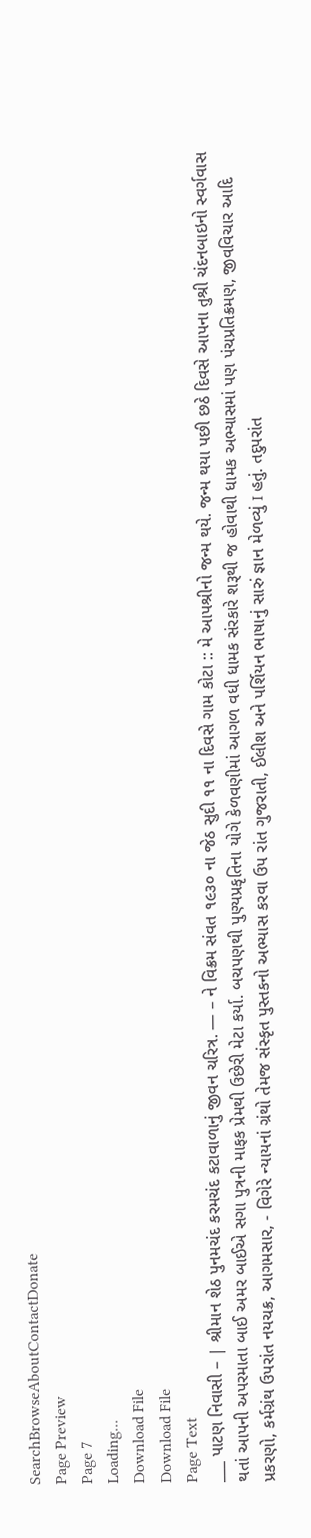SearchBrowseAboutContactDonate
Page Preview
Page 7
Loading...
Download File
Download File
Page Text
___ પાટણ નિવાસી – | શ્રીમાન શેઠ પુનમચંદ કરમચંદ કટાવાળાનું જીવન ચરિત્ર. — – ને વિક્રમ સંવત ૧૯૩૦ ના જેઠ સુદી ૧૧ ના દિવસે ગામ કોટા :: મે આપશ્રીનો જન્મ થયે. જન્મ થયા પછી છઠે દિવસે આપના તુશ્રી ચંદનબાઇનો સ્વર્ગવાસ થતાં આપની અપરમાતા બાઈ અમર બાઈએ સગા પુત્રની માફક પ્રેમથી ઉછેરી મેટા કર્યા. બચપણથી પુણ્યપ્રકૃતિના યોગે કેળવણીમાં આગળ વધી ધામક સંરકારે શરૂથી જ હોવાથી ધામક અભ્યાસમાં પણ પંચપ્રતિક્રમણ, જીવવિચાર આદિ પ્રકરણો, કર્મગ્રંથ ઉપરાંત નયચક્ર, આગમસાર, - વિગેરે ન્યાયનાં ગ્રંથો તેમજ સંસ્કૃત પુસ્તકનો અભ્યાસ કરવા ઉપ રાંત ગુજરાતી, ઈલીશ અને પર્શિયન ભાષાનું સારું જ્ઞાન મેળવ્યું I હતું. તદુપરાંત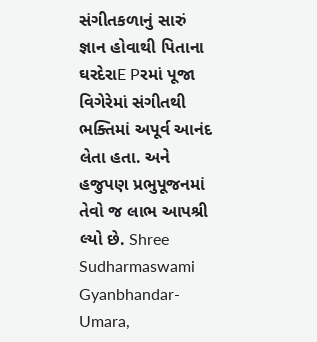સંગીતકળાનું સારું જ્ઞાન હોવાથી પિતાના ઘરદેરાE Pરમાં પૂજા વિગેરેમાં સંગીતથી ભક્તિમાં અપૂર્વ આનંદ લેતા હતા. અને હજુપણ પ્રભુપૂજનમાં તેવો જ લાભ આપશ્રી લ્યો છે. Shree Sudharmaswami Gyanbhandar-Umara,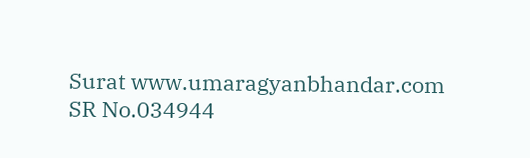Surat www.umaragyanbhandar.com
SR No.034944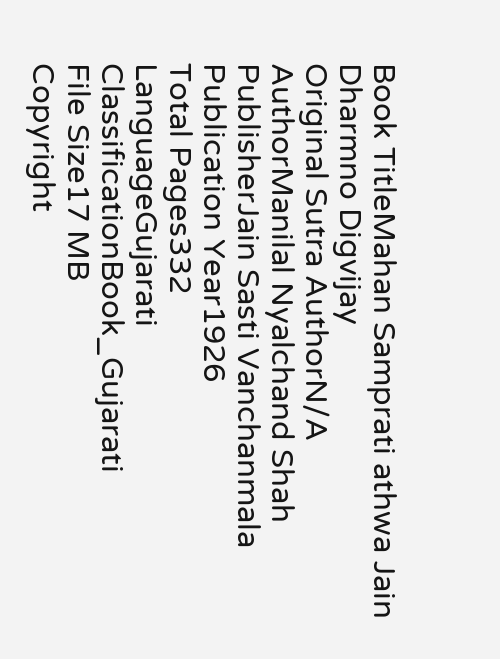Book TitleMahan Samprati athwa Jain Dharmno Digvijay
Original Sutra AuthorN/A
AuthorManilal Nyalchand Shah
PublisherJain Sasti Vanchanmala
Publication Year1926
Total Pages332
LanguageGujarati
ClassificationBook_Gujarati
File Size17 MB
Copyright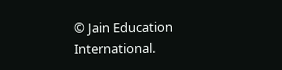© Jain Education International.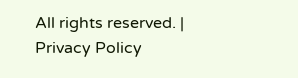All rights reserved. | Privacy Policy